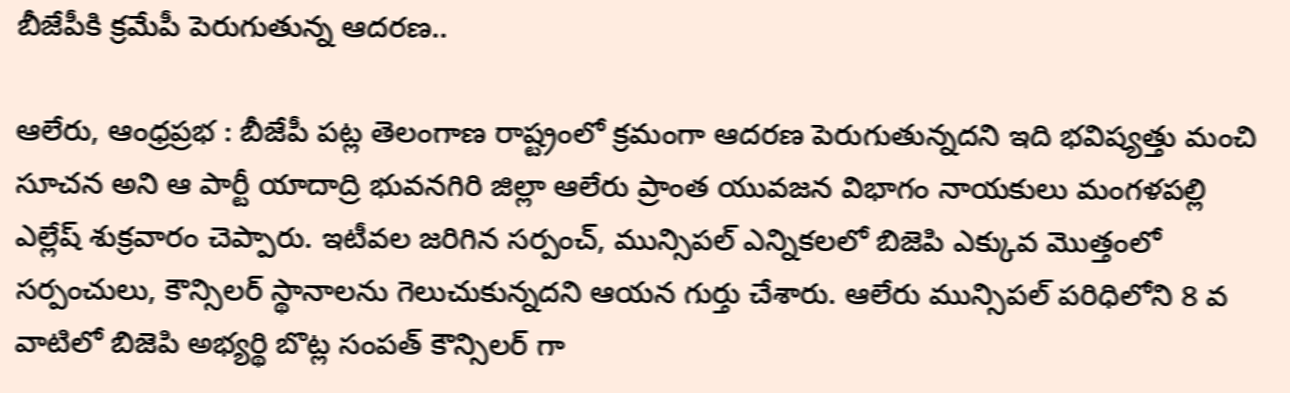బీజేపీకి క్రమేపీ పెరుగుతున్న ఆదరణ..

ఆలేరు, ఆంధ్రప్రభ : బీజేపీ పట్ల తెలంగాణ రాష్ట్రంలో క్రమంగా ఆదరణ పెరుగుతున్నదని ఇది భవిష్యత్తు మంచి సూచన అని ఆ పార్టీ యాదాద్రి భువనగిరి జిల్లా ఆలేరు ప్రాంత యువజన విభాగం నాయకులు మంగళపల్లి ఎల్లేష్ శుక్రవారం చెప్పారు. ఇటీవల జరిగిన సర్పంచ్, మున్సిపల్ ఎన్నికలలో బిజెపి ఎక్కువ మొత్తంలో సర్పంచులు, కౌన్సిలర్ స్థానాలను గెలుచుకున్నదని ఆయన గుర్తు చేశారు. ఆలేరు మున్సిపల్ పరిధిలోని 8 వ వాటిలో బిజెపి అభ్యర్థి బొట్ల సంపత్ కౌన్సిలర్ గా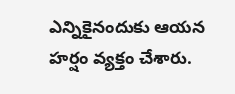ఎన్నికైనందుకు ఆయన హర్షం వ్యక్తం చేశారు.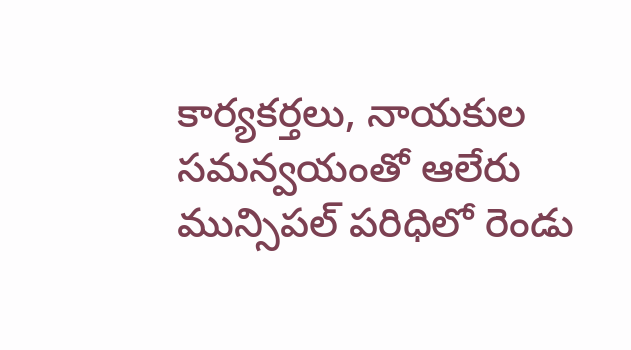కార్యకర్తలు, నాయకుల సమన్వయంతో ఆలేరు మున్సిపల్ పరిధిలో రెండు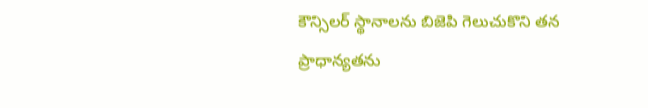కౌన్సిలర్ స్థానాలను బిజెపి గెలుచుకొని తన ప్రాధాన్యతను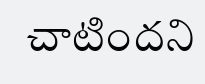చాటిందని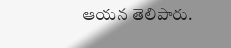ఆయన తెలిపారు.